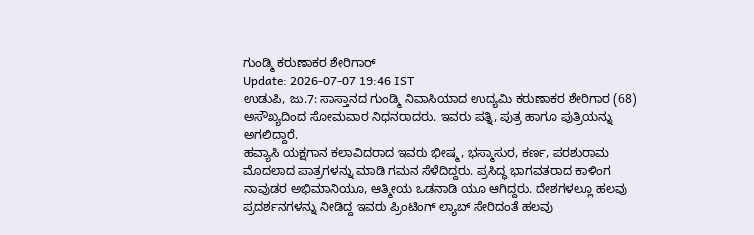ಗುಂಡ್ಮಿ ಕರುಣಾಕರ ಶೇರಿಗಾರ್
Update: 2026-07-07 19:46 IST
ಉಡುಪಿ, ಜು.7: ಸಾಸ್ತಾನದ ಗುಂಡ್ಮಿ ನಿವಾಸಿಯಾದ ಉದ್ಯಮಿ ಕರುಣಾಕರ ಶೇರಿಗಾರ (68) ಅಸೌಖ್ಯದಿಂದ ಸೋಮವಾರ ನಿಧನರಾದರು. ಇವರು ಪತ್ನಿ, ಪುತ್ರ ಹಾಗೂ ಪುತ್ರಿಯನ್ನು ಅಗಲಿದ್ದಾರೆ.
ಹವ್ಯಾಸಿ ಯಕ್ಷಗಾನ ಕಲಾವಿದರಾದ ಇವರು ಭೀಷ್ಮ, ಭಸ್ಮಾಸುರ, ಕರ್ಣ, ಪರಶುರಾಮ ಮೊದಲಾದ ಪಾತ್ರಗಳನ್ನು ಮಾಡಿ ಗಮನ ಸೆಳೆದಿದ್ದರು. ಪ್ರಸಿದ್ಧ ಭಾಗವತರಾದ ಕಾಳಿಂಗ ನಾವುಡರ ಅಭಿಮಾನಿಯೂ, ಆತ್ಮೀಯ ಒಡನಾಡಿ ಯೂ ಆಗಿದ್ದರು. ದೇಶಗಳಲ್ಲೂ ಹಲವು ಪ್ರದರ್ಶನಗಳನ್ನು ನೀಡಿದ್ದ ಇವರು ಪ್ರಿಂಟಿಂಗ್ ಲ್ಯಾಬ್ ಸೇರಿದಂತೆ ಹಲವು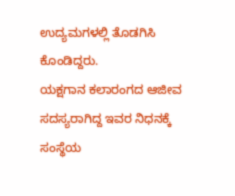ಉದ್ಯಮಗಳಲ್ಲಿ ತೊಡಗಿಸಿ ಕೊಂಡಿದ್ದರು.
ಯಕ್ಷಗಾನ ಕಲಾರಂಗದ ಆಜೀವ ಸದಸ್ಯರಾಗಿದ್ದ ಇವರ ನಿಧನಕ್ಕೆ ಸಂಸ್ಥೆಯ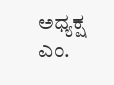ಅಧ್ಯಕ್ಷ ಎಂ.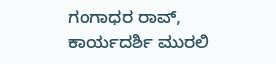ಗಂಗಾಧರ ರಾವ್, ಕಾರ್ಯದರ್ಶಿ ಮುರಲಿ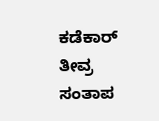ಕಡೆಕಾರ್ ತೀವ್ರ ಸಂತಾಪ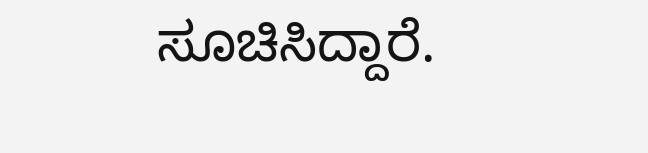ಸೂಚಿಸಿದ್ದಾರೆ.